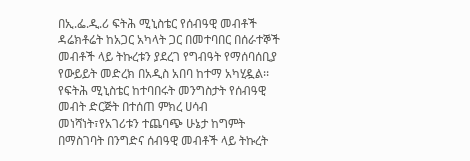በኢ.ፌ.ዲ.ሪ ፍትሕ ሚኒስቴር የሰብዓዊ መብቶች ዳሬክቶሬት ከአጋር አካላት ጋር በመተባበር በሰራተኞች መብቶች ላይ ትኩረቱን ያደረገ የግብዓት የማሰባሰቢያ የውይይት መድረክ በአዲስ አበባ ከተማ አካሂዷል፡፡
የፍትሕ ሚኒስቴር ከተባበሩት መንግስታት የሰብዓዊ መብት ድርጅት በተሰጠ ምክረ ሀሳብ መነሻነት፣የአገሪቱን ተጨባጭ ሁኔታ ከግምት በማስገባት በንግድና ሰብዓዊ መብቶች ላይ ትኩረት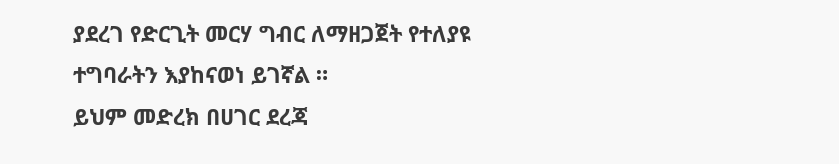ያደረገ የድርጊት መርሃ ግብር ለማዘጋጀት የተለያዩ ተግባራትን እያከናወነ ይገኛል ።
ይህም መድረክ በሀገር ደረጃ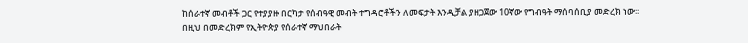ከሰራተኛ መብቶች ጋር የተያያዙ በርካታ የሰብዓዊ መብት ተግዳሮቶችን ለመፍታት እንዲቻል ያዘጋጀው 10ኛው የግብዓት ማሰባሰቢያ መድረክ ነው፡፡
በዚህ በመድረክም የኢትዮጵያ የሰራተኛ ማህበራት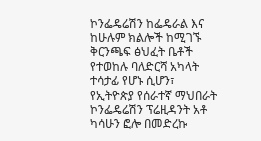ኮንፌዴሬሽን ከፌዴራል እና ከሁሉም ክልሎች ከሚገኙ ቅርንጫፍ ፅህፈት ቤቶች የተወከሉ ባለድርሻ አካላት ተሳታፊ የሆኑ ሲሆን፣ የኢትዮጵያ የሰራተኛ ማህበራት ኮንፌዴሬሽን ፕሬዚዳንት አቶ ካሳሁን ፎሎ በመድረኩ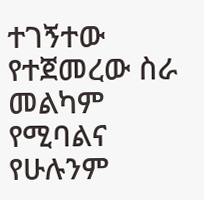ተገኝተው የተጀመረው ስራ መልካም የሚባልና የሁሉንም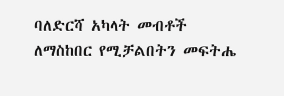ባለድርሻ አካላት መብቶች ለማስከበር የሚቻልበትን መፍትሔ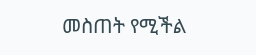መስጠት የሚችል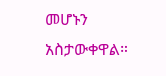መሆኑን አስታውቀዋል።